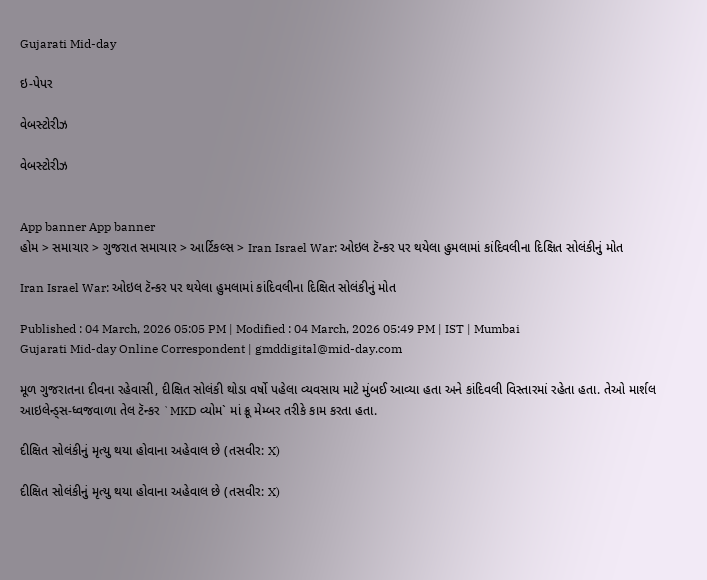Gujarati Mid-day

ઇ-પેપર

વેબસ્ટોરીઝ

વેબસ્ટોરીઝ


App banner App banner
હોમ > સમાચાર > ગુજરાત સમાચાર > આર્ટિકલ્સ > Iran Israel War: ઓઇલ ટૅન્કર પર થયેલા હુમલામાં કાંદિવલીના દિક્ષિત સોલંકીનું મોત

Iran Israel War: ઓઇલ ટૅન્કર પર થયેલા હુમલામાં કાંદિવલીના દિક્ષિત સોલંકીનું મોત

Published : 04 March, 2026 05:05 PM | Modified : 04 March, 2026 05:49 PM | IST | Mumbai
Gujarati Mid-day Online Correspondent | gmddigital@mid-day.com

મૂળ ગુજરાતના દીવના રહેવાસી, દીક્ષિત સોલંકી થોડા વર્ષો પહેલા વ્યવસાય માટે મુંબઈ આવ્યા હતા અને કાંદિવલી વિસ્તારમાં રહેતા હતા. તેઓ માર્શલ આઇલેન્ડ્સ-ધ્વજવાળા તેલ ટૅન્કર `MKD વ્યોમ` માં ક્રૂ મેમ્બર તરીકે કામ કરતા હતા.

દીક્ષિત સોલંકીનું મૃત્યુ થયા હોવાના અહેવાલ છે (તસવીર: X)

દીક્ષિત સોલંકીનું મૃત્યુ થયા હોવાના અહેવાલ છે (તસવીર: X)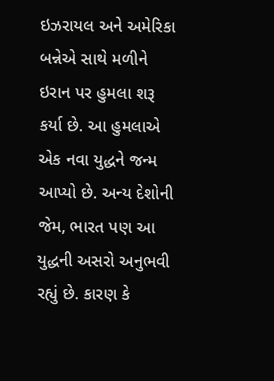ઇઝરાયલ અને અમેરિકા બન્નેએ સાથે મળીને ઇરાન પર હુમલા શરૂ કર્યા છે. આ હુમલાએ એક નવા યુદ્ધને જન્મ આપ્યો છે. અન્ય દેશોની જેમ, ભારત પણ આ યુદ્ધની અસરો અનુભવી રહ્યું છે. કારણ કે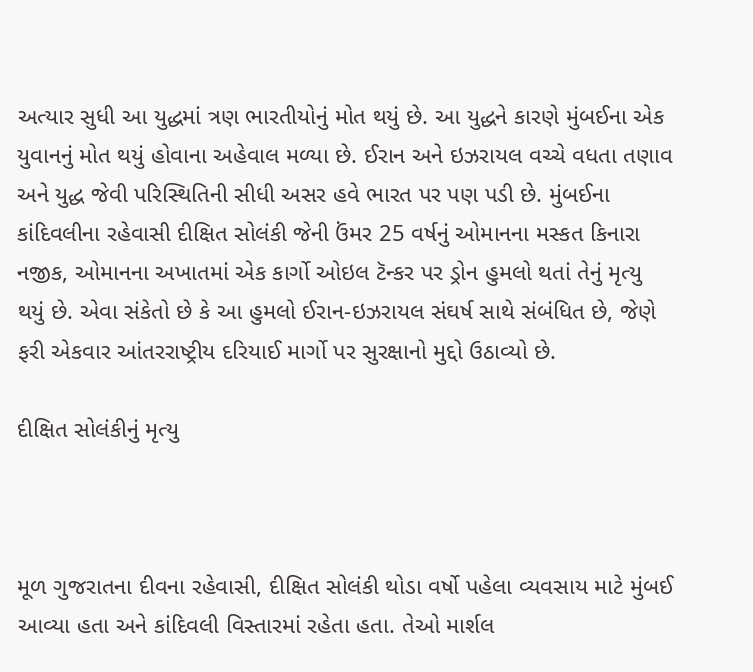અત્યાર સુધી આ યુદ્ધમાં ત્રણ ભારતીયોનું મોત થયું છે. આ યુદ્ધને કારણે મુંબઈના એક યુવાનનું મોત થયું હોવાના અહેવાલ મળ્યા છે. ઈરાન અને ઇઝરાયલ વચ્ચે વધતા તણાવ અને યુદ્ધ જેવી પરિસ્થિતિની સીધી અસર હવે ભારત પર પણ પડી છે. મુંબઈના કાંદિવલીના રહેવાસી દીક્ષિત સોલંકી જેની ઉંમર 25 વર્ષનું ઓમાનના મસ્કત કિનારા નજીક, ઓમાનના અખાતમાં એક કાર્ગો ઓઇલ ટૅન્કર પર ડ્રોન હુમલો થતાં તેનું મૃત્યુ થયું છે. એવા સંકેતો છે કે આ હુમલો ઈરાન-ઇઝરાયલ સંઘર્ષ સાથે સંબંધિત છે, જેણે ફરી એકવાર આંતરરાષ્ટ્રીય દરિયાઈ માર્ગો પર સુરક્ષાનો મુદ્દો ઉઠાવ્યો છે.

દીક્ષિત સોલંકીનું મૃત્યુ



મૂળ ગુજરાતના દીવના રહેવાસી, દીક્ષિત સોલંકી થોડા વર્ષો પહેલા વ્યવસાય માટે મુંબઈ આવ્યા હતા અને કાંદિવલી વિસ્તારમાં રહેતા હતા. તેઓ માર્શલ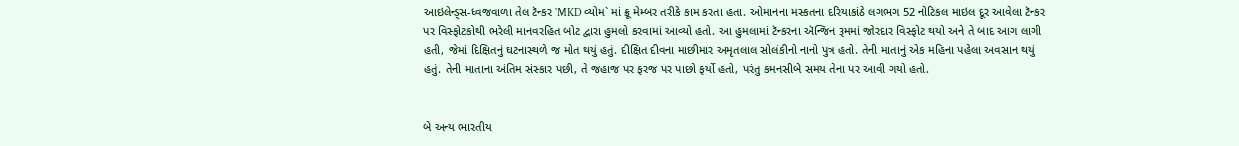આઇલેન્ડ્સ-ધ્વજવાળા તેલ ટૅન્કર `MKD વ્યોમ` માં ક્રૂ મેમ્બર તરીકે કામ કરતા હતા. ઓમાનના મસ્કતના દરિયાકાંઠે લગભગ 52 નોટિકલ માઇલ દૂર આવેલા ટૅન્કર પર વિસ્ફોટકોથી ભરેલી માનવરહિત બોટ દ્વારા હુમલો કરવામાં આવ્યો હતો. આ હુમલામાં ટૅન્કરના ઍન્જિન રૂમમાં જોરદાર વિસ્ફોટ થયો અને તે બાદ આગ લાગી હતી, જેમાં દિક્ષિતનું ઘટનાસ્થળે જ મોત થયું હતું. દીક્ષિત દીવના માછીમાર અમૃતલાલ સોલંકીનો નાનો પુત્ર હતો. તેની માતાનું એક મહિના પહેલા અવસાન થયું હતું. તેની માતાના અંતિમ સંસ્કાર પછી, તે જહાજ પર ફરજ પર પાછો ફર્યો હતો, પરંતુ કમનસીબે સમય તેના પર આવી ગયો હતો.


બે અન્ય ભારતીય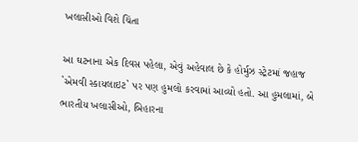ખલાસીઓ વિશે ચિંતા

આ ઘટનાના એક દિવસ પહેલા, એવું અહેવાલ છે કે હોર્મુઝ સ્ટ્રેટમાં જહાજ `એમવી સ્કાયલાઇટ` પર પણ હુમલો કરવામાં આવ્યો હતો. આ હુમલામાં, બે ભારતીય ખલાસીઓ, બિહારના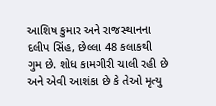આશિષ કુમાર અને રાજસ્થાનના દલીપ સિંહ, છેલ્લા 48 કલાકથી ગુમ છે. શોધ કામગીરી ચાલી રહી છે અને એવી આશંકા છે કે તેઓ મૃત્યુ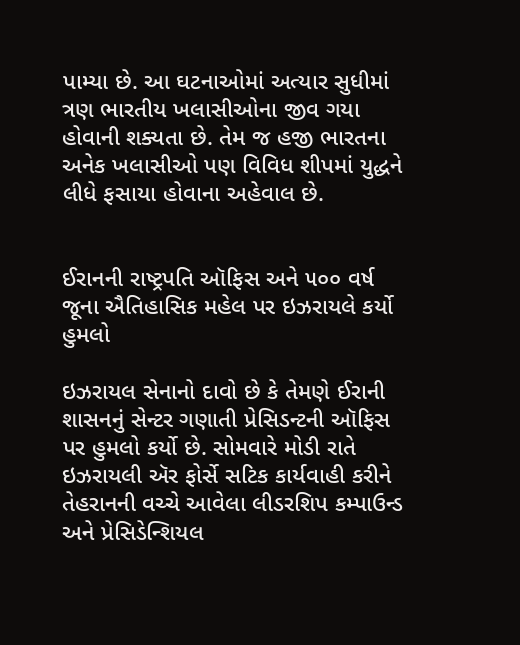પામ્યા છે. આ ઘટનાઓમાં અત્યાર સુધીમાં ત્રણ ભારતીય ખલાસીઓના જીવ ગયા હોવાની શક્યતા છે. તેમ જ હજી ભારતના અનેક ખલાસીઓ પણ વિવિધ શીપમાં યુદ્ધને લીધે ફસાયા હોવાના અહેવાલ છે.


ઈરાનની રાષ્ટ્રપતિ ઑફિસ અને ૫૦૦ વર્ષ જૂના ઐતિહાસિક મહેલ પર ઇઝરાયલે કર્યો હુમલો

ઇઝરાયલ સેનાનો દાવો છે કે તેમણે ઈરાની શાસનનું સેન્ટર ગણાતી પ્રેસિડન્ટની ઑફિસ પર હુમલો કર્યો છે. સોમવારે મોડી રાતે ઇઝરાયલી ઍર ફોર્સે સટિક કાર્યવાહી કરીને તેહરાનની વચ્ચે આવેલા લીડરશિપ કમ્પાઉન્ડ અને પ્રેસિડેન્શિયલ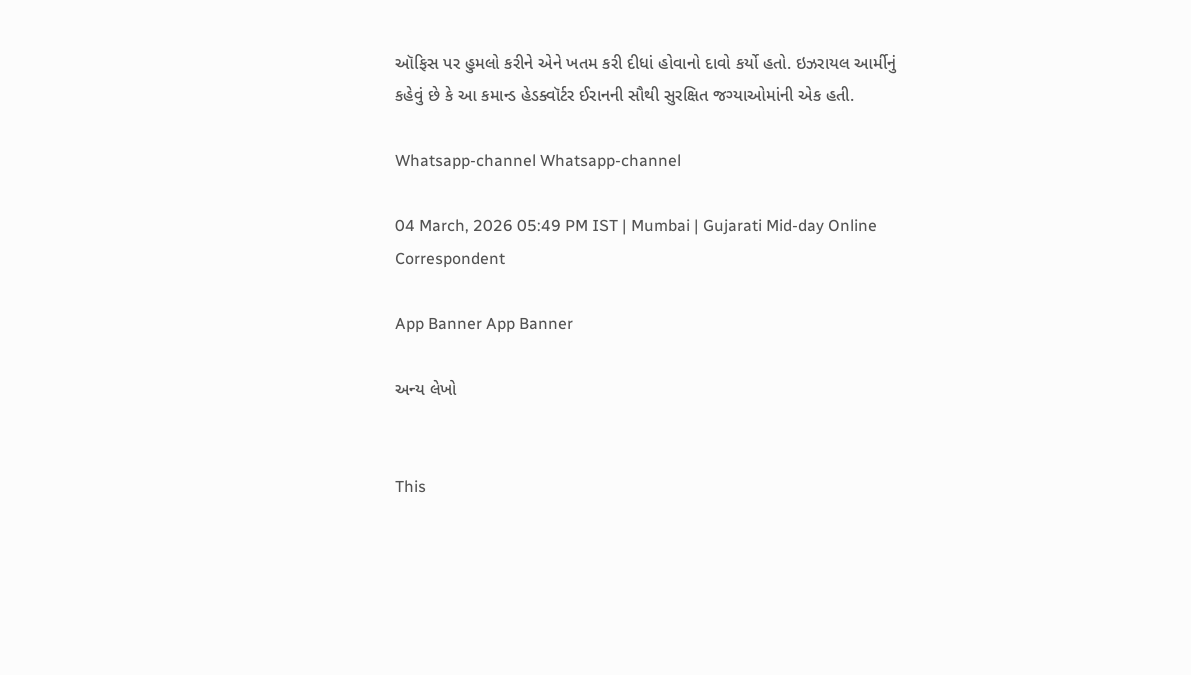ઑફિસ પર હુમલો કરીને એને ખતમ કરી દીધાં હોવાનો દાવો કર્યો હતો. ઇઝરાયલ આર્મીનું કહેવું છે કે આ કમાન્ડ હેડક્વૉર્ટર ઈરાનની સૌથી સુરક્ષિત જગ્યાઓમાંની એક હતી.

Whatsapp-channel Whatsapp-channel

04 March, 2026 05:49 PM IST | Mumbai | Gujarati Mid-day Online Correspondent

App Banner App Banner

અન્ય લેખો


This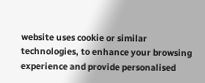website uses cookie or similar technologies, to enhance your browsing experience and provide personalised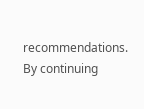recommendations. By continuing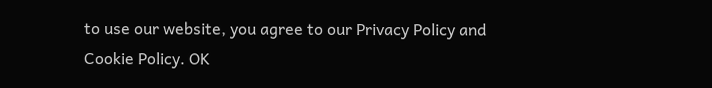to use our website, you agree to our Privacy Policy and Cookie Policy. OK